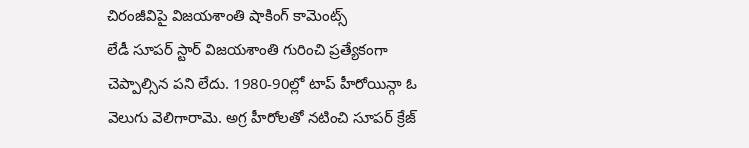చిరంజీవిపై విజయశాంతి షాకింగ్ కామెంట్స్
లేడీ సూపర్ స్టార్ విజయశాంతి గురించి ప్రత్యేకంగా చెప్పాల్సిన పని లేదు. 1980-90ల్లో టాప్ హీరోయిన్గా ఓ వెలుగు వెలిగారామె. అగ్ర హీరోలతో నటించి సూపర్ క్రేజ్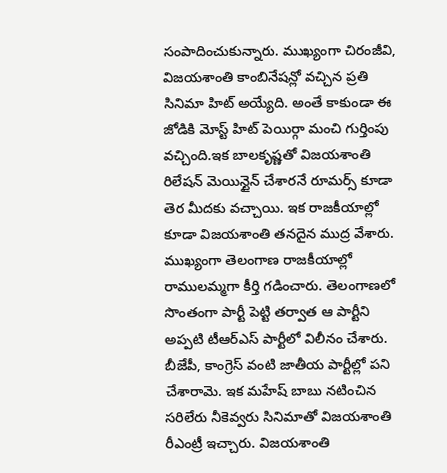సంపాదించుకున్నారు. ముఖ్యంగా చిరంజీవి, విజయశాంతి కాంబినేషన్లో వచ్చిన ప్రతి సినిమా హిట్ అయ్యేది. అంతే కాకుండా ఈ జోడికి మోస్ట్ హిట్ పెయిర్గా మంచి గుర్తింపు వచ్చింది.ఇక బాలకృష్ణతో విజయశాంతి రిలేషన్ మెయిన్టైన్ చేశారనే రూమర్స్ కూడా తెర మీదకు వచ్చాయి. ఇక రాజకీయాల్లో కూడా విజయశాంతి తనదైన ముద్ర వేశారు.
ముఖ్యంగా తెలంగాణ రాజకీయాల్లో రాములమ్మగా కీర్తి గడించారు. తెలంగాణలో సొంతంగా పార్టీ పెట్టి తర్వాత ఆ పార్టీని అప్పటి టీఆర్ఎస్ పార్టీలో విలీనం చేశారు. బీజేపీ, కాంగ్రెస్ వంటి జాతీయ పార్టీల్లో పని చేశారామె. ఇక మహేష్ బాబు నటించిన సరిలేరు నీకెవ్వరు సినిమాతో విజయశాంతి రీఎంట్రీ ఇచ్చారు. విజయశాంతి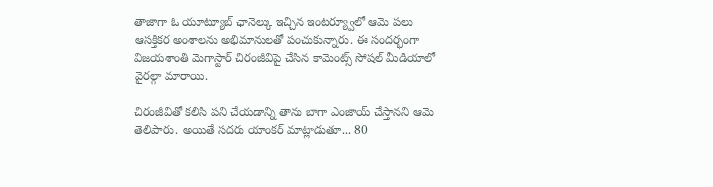తాజాగా ఓ యూట్యూబ్ ఛానెల్కు ఇచ్చిన ఇంటర్య్వూలో ఆమె పలు ఆసక్తికర అంశాలను అభిమానులతో పంచుకున్నారు. ఈ సందర్భంగా విజయశాంతి మెగాస్టార్ చిరంజీవిపై చేసిన కామెంట్స్ సోషల్ మీడియాలో వైరల్గా మారాయి.

చిరంజీవితో కలిసి పని చేయడాన్ని తాను బాగా ఎంజాయ్ చేస్తానని ఆమె తెలిపారు. అయితే సదరు యాంకర్ మాట్లాడుతూ... 80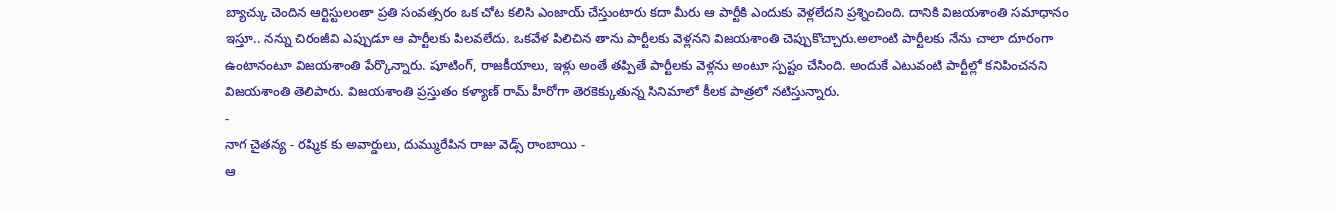బ్యాచ్కు చెందిన ఆర్టిస్టులంతా ప్రతి సంవత్సరం ఒక చోట కలిసి ఎంజాయ్ చేస్తుంటారు కదా మీరు ఆ పార్టీకి ఎందుకు వెళ్లలేదని ప్రశ్నించింది. దానికి విజయశాంతి సమాధానం ఇస్తూ.. నన్ను చిరంజీవి ఎప్పుడూ ఆ పార్టీలకు పిలవలేదు. ఒకవేళ పిలిచిన తాను పార్టీలకు వెళ్లనని విజయశాంతి చెప్పుకొచ్చారు.అలాంటి పార్టీలకు నేను చాలా దూరంగా ఉంటానంటూ విజయశాంతి పేర్కొన్నారు. షూటింగ్, రాజకీయాలు, ఇళ్లు అంతే తప్పితే పార్టీలకు వెళ్లను అంటూ స్పష్టం చేసింది. అందుకే ఎటువంటి పార్టీల్లో కనిపించనని విజయశాంతి తెలిపారు. విజయశాంతి ప్రస్తుతం కళ్యాణ్ రామ్ హీరోగా తెరకెక్కుతున్న సినిమాలో కీలక పాత్రలో నటిస్తున్నారు.
-
నాగ చైతన్య - రష్మిక కు అవార్డులు, దుమ్మురేపిన రాజు వెడ్స్ రాంబాయి -
ఆ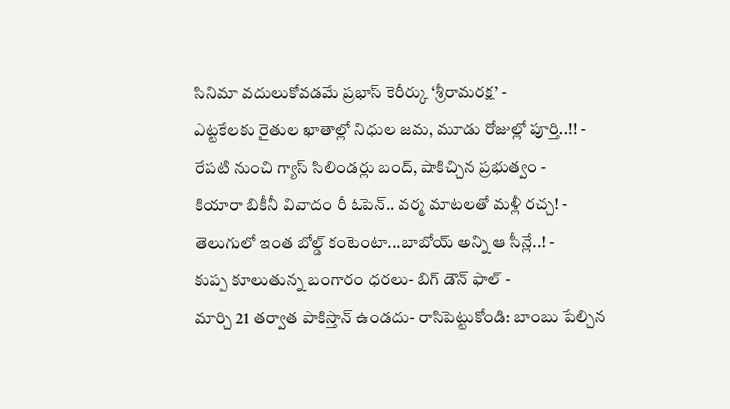సినిమా వదులుకోవడమే ప్రభాస్ కెరీర్కు ‘శ్రీరామరక్ష’ -
ఎట్టకేలకు రైతుల ఖాతాల్లో నిధుల జమ, మూడు రోజుల్లో పూర్తి..!! -
రేపటి నుంచి గ్యాస్ సిలిండర్లు బంద్, షాకిచ్చిన ప్రభుత్వం -
కియారా బికీనీ వివాదం రీ ఓపెన్.. వర్మ మాటలతో మళ్లీ రచ్చ! -
తెలుగులో ఇంత బోల్డ్ కంటెంటా...బాబోయ్ అన్ని ఆ సీన్లే..! -
కుప్ప కూలుతున్న బంగారం ధరలు- బిగ్ డౌన్ ఫాల్ -
మార్చి 21 తర్వాత పాకిస్తాన్ ఉండదు- రాసిపెట్టుకోండి: బాంబు పేల్చిన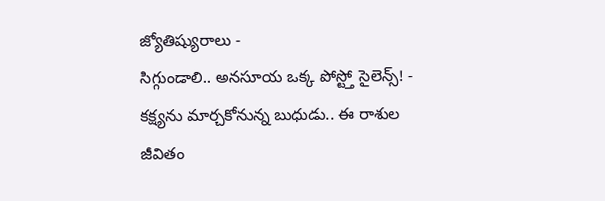జ్యోతిష్యురాలు -
సిగ్గుండాలి.. అనసూయ ఒక్క పోస్ట్తో సైలెన్స్! -
కక్ష్యను మార్చకోనున్న బుధుడు.. ఈ రాశుల జీవితం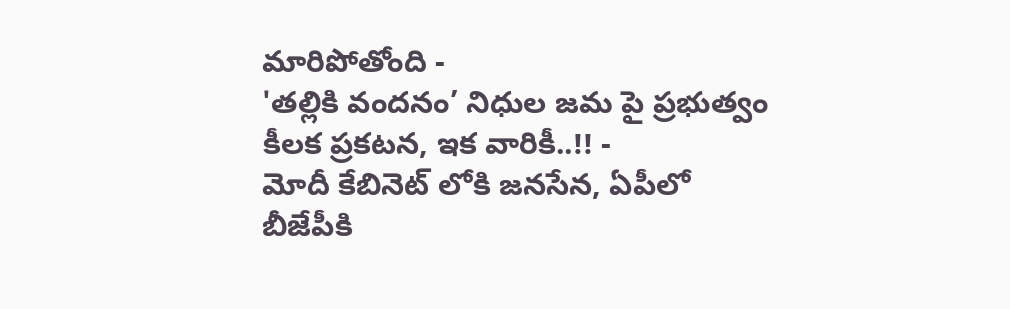మారిపోతోంది -
'తల్లికి వందనం’ నిధుల జమ పై ప్రభుత్వం కీలక ప్రకటన, ఇక వారికీ..!! -
మోదీ కేబినెట్ లోకి జనసేన, ఏపీలో బీజేపీకి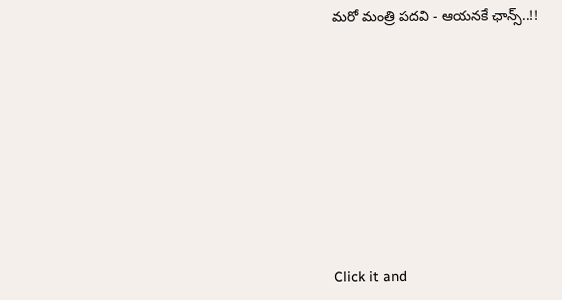మరో మంత్రి పదవి - ఆయనకే ఛాన్స్..!!












Click it and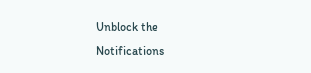Unblock the Notifications